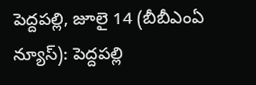పెద్దపల్లి, జూలై 14 (బీబీఎంఏ న్యూస్): పెద్దపల్లి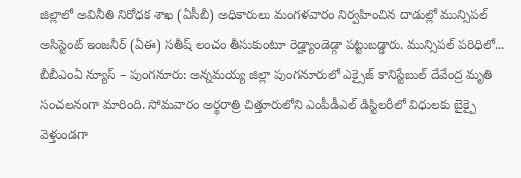జిల్లాలో అవినీతి నిరోధక శాఖ (ఏసీబీ) అధికారులు మంగళవారం నిర్వహించిన దాడుల్లో మున్సిపల్ అసిస్టెంట్ ఇంజనీర్ (ఏఈ) సతీష్ లంచం తీసుకుంటూ రెడ్హ్యాండెడ్గా పట్టుబడ్డారు. మున్సిపల్ పరిధిలో...
బీబీఎంఏ న్యూస్ – పుంగనూరు: అన్నమయ్య జిల్లా పుంగనూరులో ఎక్సైజ్ కానిస్టేబుల్ దేవేంద్ర మృతి సంచలనంగా మారింది. సోమవారం అర్థరాత్రి చిత్తూరులోని ఎంపీడీఎల్ డిస్టిలరీలో విధులకు బైక్పై వెళ్తుండగా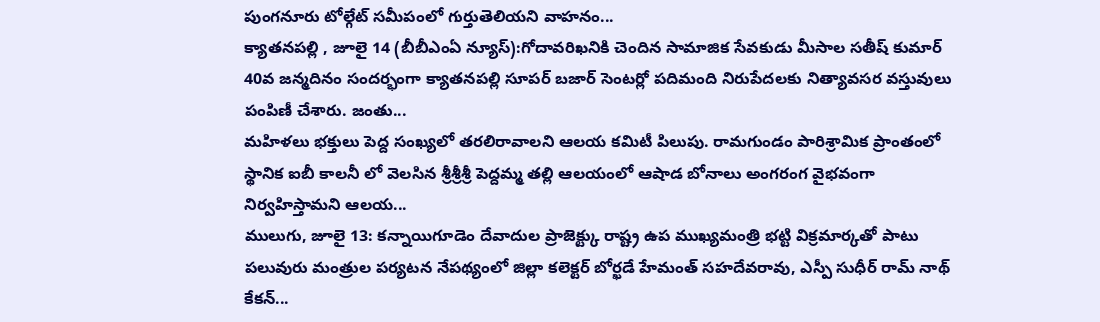పుంగనూరు టోల్గేట్ సమీపంలో గుర్తుతెలియని వాహనం...
క్యాతనపల్లి , జూలై 14 (బీబీఎంఏ న్యూస్):గోదావరిఖనికి చెందిన సామాజిక సేవకుడు మీసాల సతీష్ కుమార్ 40వ జన్మదినం సందర్భంగా క్యాతనపల్లి సూపర్ బజార్ సెంటర్లో పదిమంది నిరుపేదలకు నిత్యావసర వస్తువులు పంపిణీ చేశారు. జంతు...
మహిళలు భక్తులు పెద్ద సంఖ్యలో తరలిరావాలని ఆలయ కమిటీ పిలుపు. రామగుండం పారిశ్రామిక ప్రాంతంలో స్థానిక ఐబీ కాలనీ లో వెలసిన శ్రీశ్రీశ్రీ పెద్దమ్మ తల్లి ఆలయంలో ఆషాడ బోనాలు అంగరంగ వైభవంగా నిర్వహిస్తామని ఆలయ...
ములుగు, జూలై 13: కన్నాయిగూడెం దేవాదుల ప్రాజెక్ట్కు రాష్ట్ర ఉప ముఖ్యమంత్రి భట్టి విక్రమార్కతో పాటు పలువురు మంత్రుల పర్యటన నేపథ్యంలో జిల్లా కలెక్టర్ బోర్ఖడే హేమంత్ సహదేవరావు, ఎస్పీ సుధీర్ రామ్ నాథ్ కేకన్...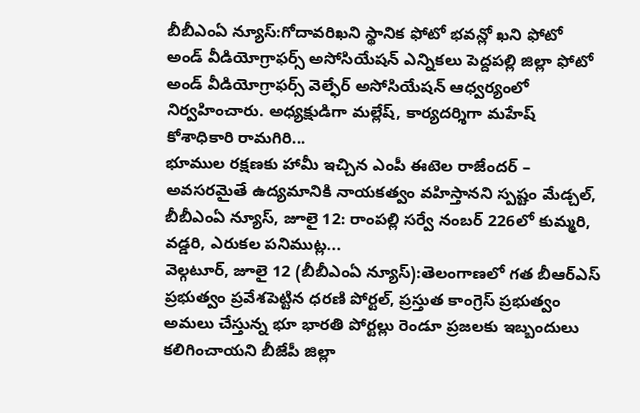బీబీఎంఏ న్యూస్:గోదావరిఖని స్థానిక ఫోటో భవన్లో ఖని ఫోటో అండ్ వీడియోగ్రాఫర్స్ అసోసియేషన్ ఎన్నికలు పెద్దపల్లి జిల్లా ఫోటో అండ్ వీడియోగ్రాఫర్స్ వెల్ఫేర్ అసోసియేషన్ ఆధ్వర్యంలో నిర్వహించారు. అధ్యక్షుడిగా మల్లేష్, కార్యదర్శిగా మహేష్ కోశాధికారి రామగిరి...
భూముల రక్షణకు హామీ ఇచ్చిన ఎంపీ ఈటెల రాజేందర్ – అవసరమైతే ఉద్యమానికి నాయకత్వం వహిస్తానని స్పష్టం మేడ్చల్, బీబీఎంఏ న్యూస్, జూలై 12: రాంపల్లి సర్వే నంబర్ 226లో కుమ్మరి, వడ్డరి, ఎరుకల పనిముట్ల...
వెల్గటూర్, జూలై 12 (బీబీఎంఏ న్యూస్):తెలంగాణలో గత బీఆర్ఎస్ ప్రభుత్వం ప్రవేశపెట్టిన ధరణి పోర్టల్, ప్రస్తుత కాంగ్రెస్ ప్రభుత్వం అమలు చేస్తున్న భూ భారతి పోర్టల్లు రెండూ ప్రజలకు ఇబ్బందులు కలిగించాయని బీజేపీ జిల్లా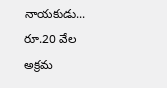నాయకుడు...
రూ.20 వేల అక్రమ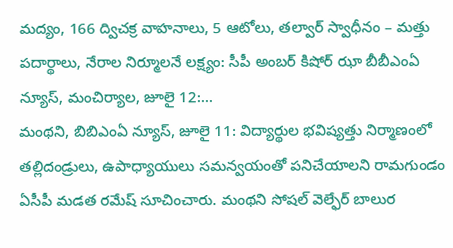మద్యం, 166 ద్విచక్ర వాహనాలు, 5 ఆటోలు, తల్వార్ స్వాధీనం – మత్తు పదార్థాలు, నేరాల నిర్మూలనే లక్ష్యం: సీపీ అంబర్ కిషోర్ ఝా బీబీఎంఏ న్యూస్, మంచిర్యాల, జూలై 12:...
మంథని, బిబిఎంఏ న్యూస్, జూలై 11: విద్యార్థుల భవిష్యత్తు నిర్మాణంలో తల్లిదండ్రులు, ఉపాధ్యాయులు సమన్వయంతో పనిచేయాలని రామగుండం ఏసీపీ మడత రమేష్ సూచించారు. మంథని సోషల్ వెల్ఫేర్ బాలుర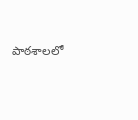పాఠశాలలో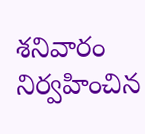శనివారం నిర్వహించిన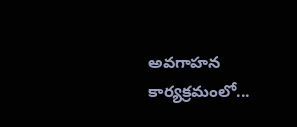అవగాహన కార్యక్రమంలో...